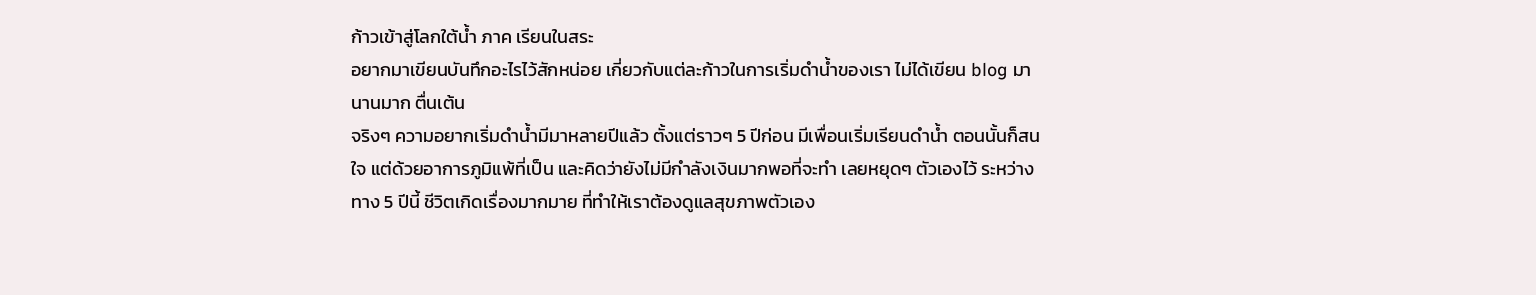ก้าวเข้าสู่โลกใต้น้ำ ภาค เรียนในสระ
อยากมาเขียนบันทึกอะไรไว้สักหน่อย เกี่ยวกับแต่ละก้าวในการเริ่มดำน้ำของเรา ไม่ได้เขียน blog มานานมาก ตื่นเต้น
จริงๆ ความอยากเริ่มดำน้ำมีมาหลายปีแล้ว ตั้งแต่ราวๆ 5 ปีก่อน มีเพื่อนเริ่มเรียนดำน้ำ ตอนนั้นก็สนใจ แต่ด้วยอาการภูมิแพ้ที่เป็น และคิดว่ายังไม่มีกำลังเงินมากพอที่จะทำ เลยหยุดๆ ตัวเองไว้ ระหว่างทาง 5 ปีนี้ ชีวิตเกิดเรื่องมากมาย ที่ทำให้เราต้องดูแลสุขภาพตัวเอง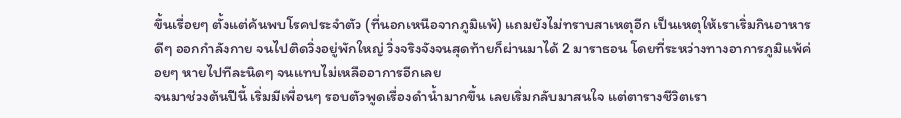ขึ้นเรื่อยๆ ตั้งแต่ค้นพบโรคประจำตัว (ที่นอกเหนือจากภูมิแพ้) แถมยังไม่ทราบสาเหตุอีก เป็นเหตุให้เราเริ่มกินอาหารดีๆ ออกกำลังกาย จนไปติดวิ่งอยู่พักใหญ่ วิ่งจริงจังจนสุดท้ายก็ผ่านมาได้ 2 มาราธอน โดยที่ระหว่างทางอาการภูมิแพ้ค่อยๆ หายไปทีละนิดๆ จนแทบไม่เหลืออาการอีกเลย
จนมาช่วงต้นปีนี้ เริ่มมีเพื่อนๆ รอบตัวพูดเรื่องดำน้ำมากขึ้น เลยเริ่มกลับมาสนใจ แต่ตารางชีวิตเรา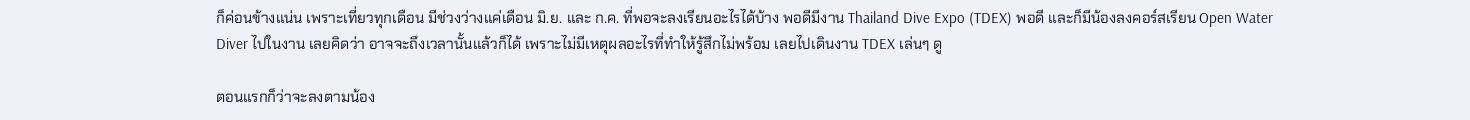ก็ค่อนข้างแน่น เพราะเที่ยวทุกเดือน มีช่วงว่างแค่เดือน มิ.ย. และ ก.ค. ที่พอจะลงเรียนอะไรได้บ้าง พอดีมีงาน Thailand Dive Expo (TDEX) พอดี และก็มีน้องลงคอร์สเรียน Open Water Diver ไปในงาน เลยคิดว่า อาจจะถึงเวลานั้นแล้วก็ได้ เพราะไม่มีเหตุผลอะไรที่ทำให้รู้สึกไม่พร้อม เลยไปเดินงาน TDEX เล่นๆ ดู

ตอนแรกก็ว่าจะลงตามน้อง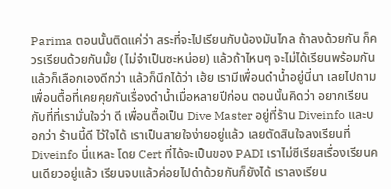Parima ตอนนั้นติดแค่ว่า สระที่จะไปเรียนกับน้องมันไกล ถ้าลงด้วยกัน ก็ควรเรียนด้วยกันมั้ย (ไม่จำเป็นซะหน่อย) แล้วถ้าไหนๆ จะไม่ได้เรียนพร้อมกันแล้วก็เลือกเองดีกว่า แล้วก็นึกได้ว่า เฮ้ย เรามีเพื่อนดำน้ำอยู่นี่นา เลยไปถามเพื่อนตื้อที่เคยคุยกันเรื่องดำน้ำเมื่อหลายปีก่อน ตอนนั้นคิดว่า อยากเรียนกับที่ที่เรามั่นใจว่า ดี เพื่อนตื้อเป็น Dive Master อยู่ที่ร้าน Diveinfo และบอกว่า ร้านนี้ดี ไว้ใจได้ เราเป็นสายใจง่ายอยู่แล้ว เลยตัดสินใจลงเรียนที่ Diveinfo นี่แหละ โดย Cert ที่ได้จะเป็นของ PADI เราไม่ซีเรียสเรื่องเรียนคนเดียวอยู่แล้ว เรียนจบแล้วค่อยไปดำด้วยกันก็ยังได้ เราลงเรียน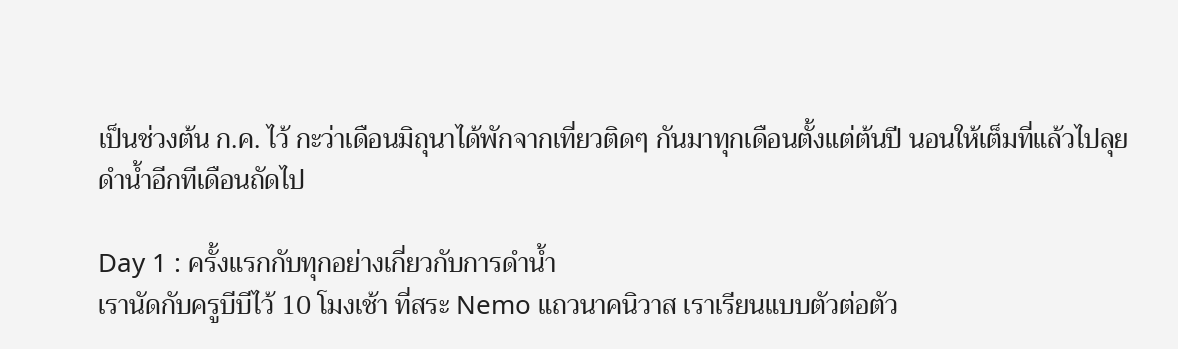เป็นช่วงต้น ก.ค. ไว้ กะว่าเดือนมิถุนาได้พักจากเที่ยวติดๆ กันมาทุกเดือนตั้งแต่ต้นปี นอนให้เต็มที่แล้วไปลุยดำน้ำอีกทีเดือนถัดไป

Day 1 : ครั้งแรกกับทุกอย่างเกี่ยวกับการดำน้ำ
เรานัดกับครูบีบีไว้ 10 โมงเช้า ที่สระ Nemo แถวนาคนิวาส เราเรียนแบบตัวต่อตัว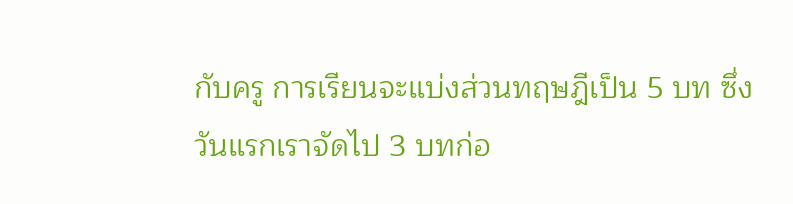กับครู การเรียนจะแบ่งส่วนทฤษฎีเป็น 5 บท ซึ่งวันแรกเราจัดไป 3 บทก่อ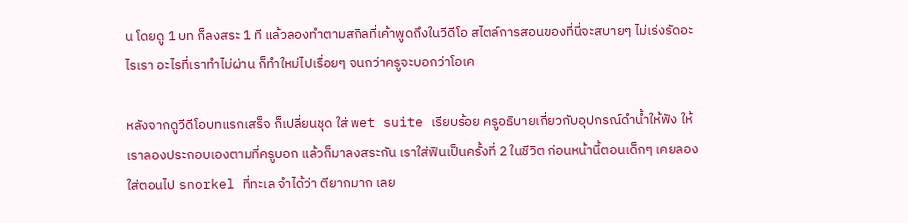น โดยดู 1 บท ก็ลงสระ 1 ที แล้วลองทำตามสกิลที่เค้าพูดถึงในวีดีโอ สไตล์การสอนของที่นี่จะสบายๆ ไม่เร่งรัดอะไรเรา อะไรที่เราทำไม่ผ่าน ก็ทำใหม่ไปเรื่อยๆ จนกว่าครูจะบอกว่าโอเค

หลังจากดูวีดีโอบทแรกเสร็จ ก็เปลี่ยนชุด ใส่ wet suite เรียบร้อย ครูอธิบายเกี่ยวกับอุปกรณ์ดำน้ำให้ฟัง ให้เราลองประกอบเองตามที่ครูบอก แล้วก็มาลงสระกัน เราใส่ฟินเป็นครั้งที่ 2 ในชีวิต ก่อนหน้านี้ตอนเด็กๆ เคยลองใส่ตอนไป snorkel ที่ทะเล จำได้ว่า ตียากมาก เลย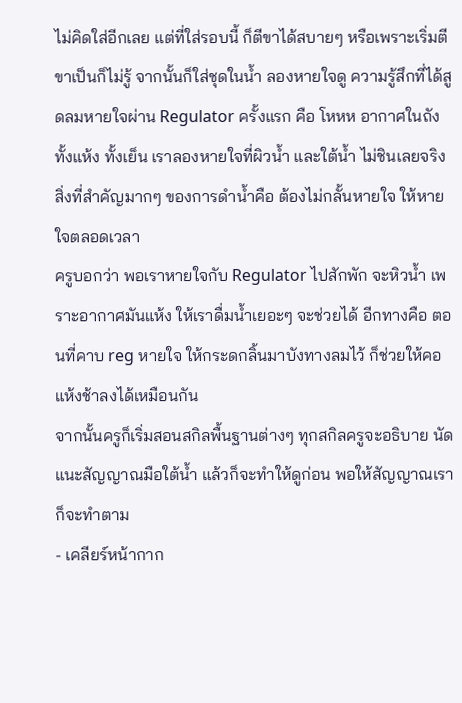ไม่คิดใส่อีกเลย แต่ที่ใส่รอบนี้ ก็ตีขาได้สบายๆ หรือเพราะเริ่มตีขาเป็นก็ไม่รู้ จากนั้นก็ใส่ชุดในน้ำ ลองหายใจดู ความรู้สึกที่ได้สูดลมหายใจผ่าน Regulator ครั้งแรก คือ โหหห อากาศในถังทั้งแห้ง ทั้งเย็น เราลองหายใจที่ผิวน้ำ และใต้น้ำ ไม่ชินเลยจริง สิ่งที่สำคัญมากๆ ของการดำน้ำคือ ต้องไม่กลั้นหายใจ ให้หายใจตลอดเวลา
ครูบอกว่า พอเราหายใจกับ Regulator ไปสักพัก จะหิวน้ำ เพราะอากาศมันแห้ง ให้เราดื่มน้ำเยอะๆ จะช่วยได้ อีกทางคือ ตอนที่คาบ reg หายใจ ให้กระดกลิ้นมาบังทางลมไว้ ก็ช่วยให้คอแห้งช้าลงได้เหมือนกัน
จากนั้นครูก็เริ่มสอนสกิลพื้นฐานต่างๆ ทุกสกิลครูจะอธิบาย นัดแนะสัญญาณมือใต้น้ำ แล้วก็จะทำให้ดูก่อน พอให้สัญญาณเราก็จะทำตาม
- เคลียร์หน้ากาก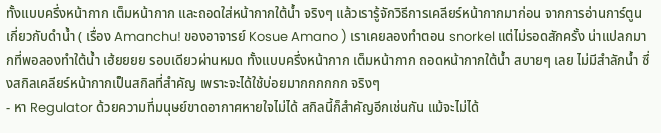ทั้งแบบครึ่งหน้ากาก เต็มหน้ากาก และถอดใส่หน้ากากใต้น้ำ จริงๆ แล้วเรารู้จักวิธีการเคลียร์หน้ากากมาก่อน จากการอ่านการ์ตูนเกี่ยวกับดำน้ำ ( เรื่อง Amanchu! ของอาจารย์ Kosue Amano ) เราเคยลองทำตอน snorkel แต่ไม่รอดสักครั้ง น่าแปลกมากที่พอลองทำใต้น้ำ เฮ้ยยยย รอบเดียวผ่านหมด ทั้งแบบครึ่งหน้ากาก เต็มหน้ากาก ถอดหน้ากากใต้น้ำ สบายๆ เลย ไม่มีสำลักน้ำ ซึ่งสกิลเคลียร์หน้ากากเป็นสกิลที่สำคัญ เพราะจะได้ใช้บ่อยมากกกกกก จริงๆ
- หา Regulator ด้วยความที่มนุษย์ขาดอากาศหายใจไม่ได้ สกิลนี้ก็สำคัญอีกเช่นกัน แม้จะไม่ได้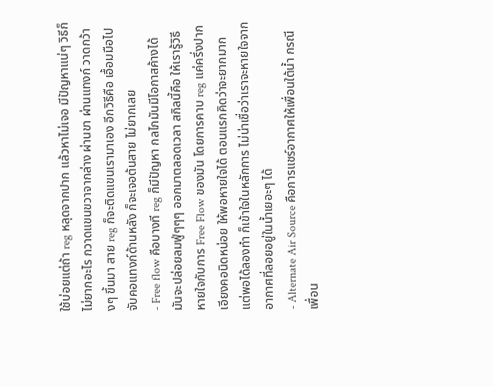ใช้บ่อยแต่ถ้า reg หลุดจากปาก แล้วหาไม่เจอ มีปัญหาแน่ๆ วิธีก็ไม่ยากอะไร กวาดแขนขวาจากล่าง ผ่านขา ผ่านแทงก์ วาดกว้างๆ ขึ้นมา สาย reg ก็จะติดแขนเรามาเอง อีกวิธีคือ เอื้อมมือไปจับคอแทงก์ด้านหลัง ก็จะเจอต้นสาย ไม่ยากเลย
- Free flow คือบางที reg ก็มีปัญหา กลไกมันมีโอกาสค้างได้ มันจะปล่อยลมฟู่ๆๆๆ ออกมาตลอดเวลา สกิลนี้คือ ให้เรารู้วิธีหายใจกับการ Free Flow ของมัน โดยการคาบ reg แค่ครึ่งปาก เอียงคอนิดหน่อย ให้พอหายใจได้ ตอนแรกคิดว่าจะยากมาก แต่พอได้ลองทำ ก็เข้าใจในหลักการ ไม่น่าเชื่อว่าเราจะหายใจจากอากาศที่ลอยอยู่ในน้ำเยอะๆ ได้
- Alternate Air Source คือการแชร์อากาศให้เพื่อนใต้น้ำ กรณีเพื่อน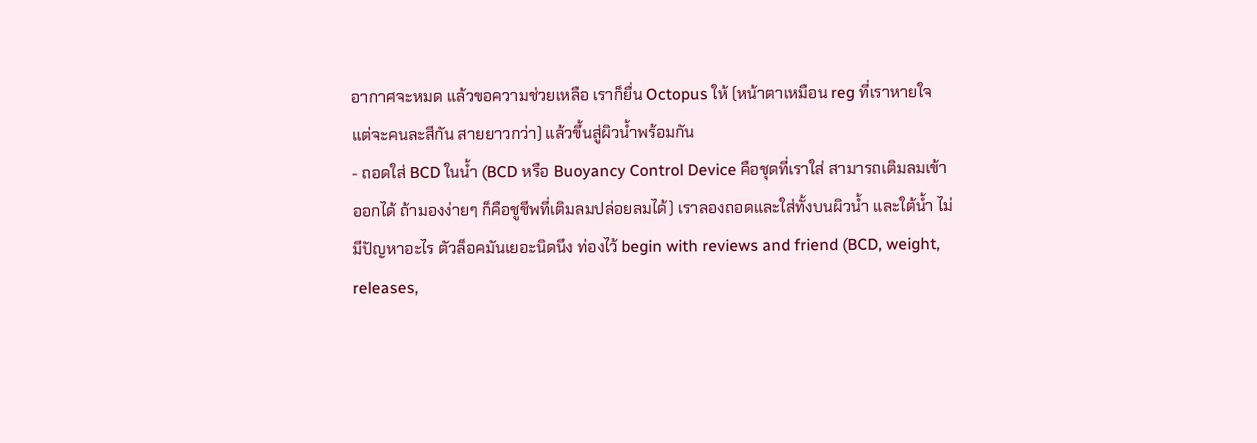อากาศจะหมด แล้วขอความช่วยเหลือ เราก็ยื่น Octopus ให้ (หน้าตาเหมือน reg ที่เราหายใจ แต่จะคนละสีกัน สายยาวกว่า) แล้วขึ้นสู่ผิวน้ำพร้อมกัน
- ถอดใส่ BCD ในน้ำ (BCD หรือ Buoyancy Control Device คือชุดที่เราใส่ สามารถเติมลมเข้าออกได้ ถ้ามองง่ายๆ ก็คือชูชีพที่เติมลมปล่อยลมได้) เราลองถอดและใส่ทั้งบนผิวน้ำ และใต้น้ำ ไม่มีปัญหาอะไร ตัวล็อคมันเยอะนิดนึง ท่องไว้ begin with reviews and friend (BCD, weight, releases,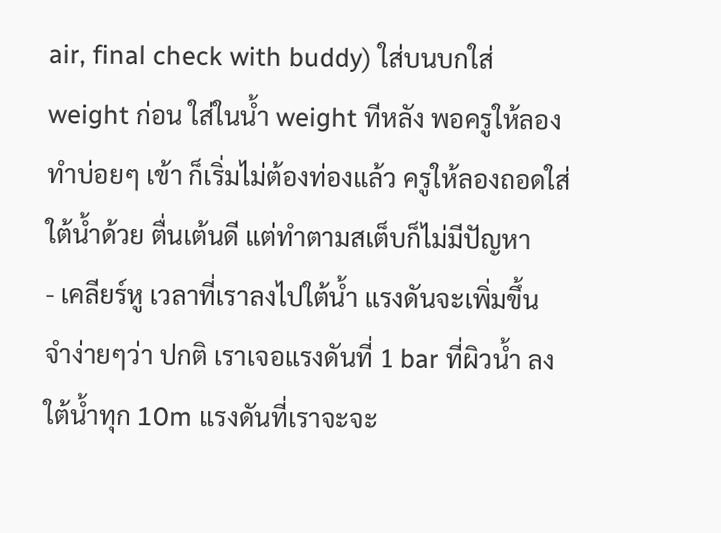air, final check with buddy) ใส่บนบกใส่ weight ก่อน ใส่ในน้ำ weight ทีหลัง พอครูให้ลองทำบ่อยๆ เข้า ก็เริ่มไม่ต้องท่องแล้ว ครูให้ลองถอดใส่ใต้น้ำด้วย ตื่นเต้นดี แต่ทำตามสเต็บก็ไม่มีปัญหา
- เคลียร์หู เวลาที่เราลงไปใต้น้ำ แรงดันจะเพิ่มขึ้น จำง่ายๆว่า ปกติ เราเจอแรงดันที่ 1 bar ที่ผิวน้ำ ลงใต้น้ำทุก 10m แรงดันที่เราจะจะ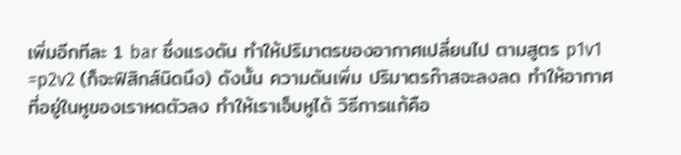เพิ่มอีกทีละ 1 bar ซึ่งแรงดัน ทำให้ปริมาตรของอากาศเปลี่ยนไป ตามสูตร p1v1 =p2v2 (ก็จะฟิสิกส์นิดนึง) ดังนั้น ความดันเพิ่ม ปริมาตรก๊าสจะลงลด ทำให้อากาศที่อยู่ในหูของเราหดตัวลง ทำให้เราเจ็บหูได้ วิธีการแก้คือ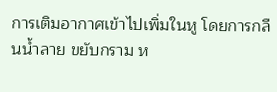การเติมอากาศเข้าไปเพิ่มในหู โดยการกลืนน้ำลาย ขยับกราม ห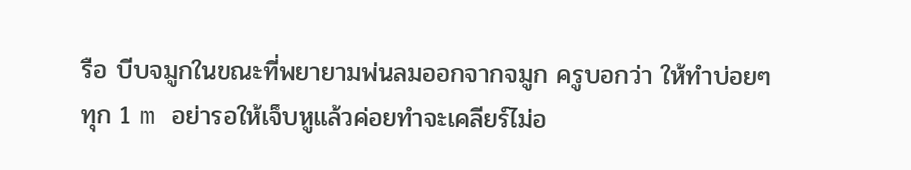รือ บีบจมูกในขณะที่พยายามพ่นลมออกจากจมูก ครูบอกว่า ให้ทำบ่อยๆ ทุก 1 m อย่ารอให้เจ็บหูแล้วค่อยทำจะเคลียร์ไม่อ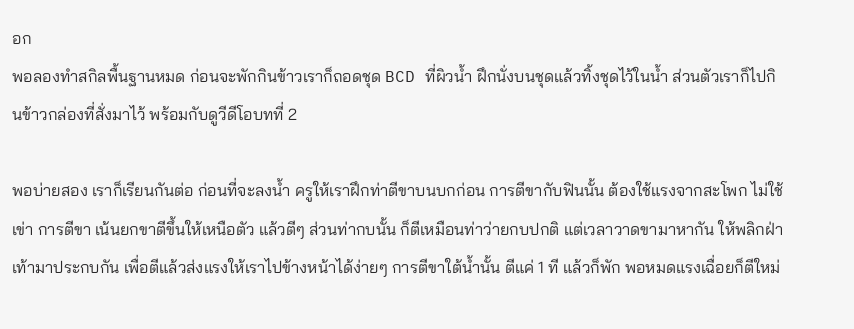อก
พอลองทำสกิลพื้นฐานหมด ก่อนจะพักกินข้าวเราก็ถอดชุด BCD ที่ผิวน้ำ ฝึกนั่งบนชุดแล้วทิ้งชุดไว้ในน้ำ ส่วนตัวเราก็ไปกินข้าวกล่องที่สั่งมาไว้ พร้อมกับดูวีดีโอบทที่ 2

พอบ่ายสอง เราก็เรียนกันต่อ ก่อนที่จะลงน้ำ ครูให้เราฝึกท่าตีขาบนบกก่อน การตีขากับฟินนั้น ต้องใช้แรงจากสะโพก ไม่ใช้เข่า การตีขา เน้นยกขาตีขึ้นให้เหนือตัว แล้วตีๆ ส่วนท่ากบนั้น ก็ตีเหมือนท่าว่ายกบปกติ แต่เวลาวาดขามาหากัน ให้พลิกฝ่าเท้ามาประกบกัน เพื่อตีแล้วส่งแรงให้เราไปข้างหน้าได้ง่ายๆ การตีขาใต้น้ำนั้น ตีแค่ 1 ที แล้วก็พัก พอหมดแรงเฉื่อยก็ตีใหม่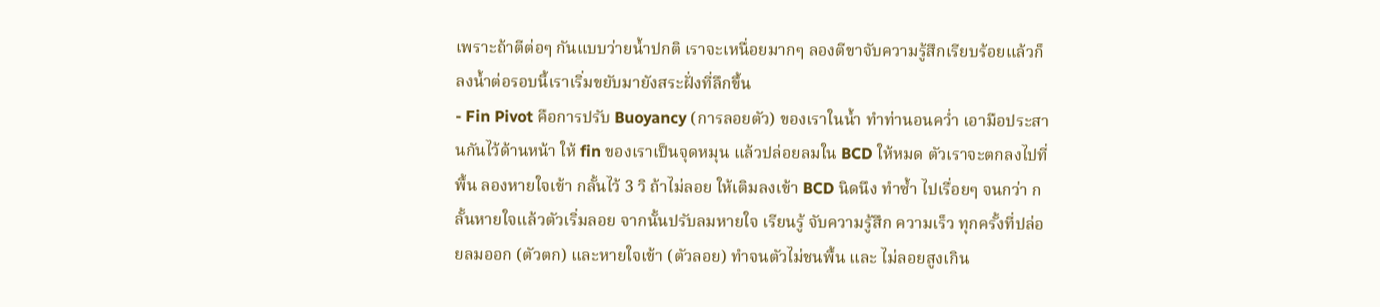เพราะถ้าตีต่อๆ กันแบบว่ายน้ำปกติ เราจะเหนื่อยมากๆ ลองตีขาจับความรู้สึกเรียบร้อยแล้วก็ ลงน้ำต่อรอบนี้เราเริ่มขยับมายังสระฝั่งที่ลึกขึ้น
- Fin Pivot คือการปรับ Buoyancy (การลอยตัว) ของเราในน้ำ ทำท่านอนคว่ำ เอามือประสานกันไว้ด้านหน้า ให้ fin ของเราเป็นจุดหมุน แล้วปล่อยลมใน BCD ให้หมด ตัวเราจะตกลงไปที่พื้น ลองหายใจเข้า กลั้นไว้ 3 วิ ถ้าไม่ลอย ให้เติมลงเข้า BCD นิดนึง ทำซ้ำ ไปเรื่อยๆ จนกว่า กลั้นหายใจแล้วตัวเริ่มลอย จากนั้นปรับลมหายใจ เรียนรู้ จับความรู้สึก ความเร็ว ทุกครั้งที่ปล่อยลมออก (ตัวตก) และหายใจเข้า (ตัวลอย) ทำจนตัวไม่ชนพื้น และ ไม่ลอยสูงเกิน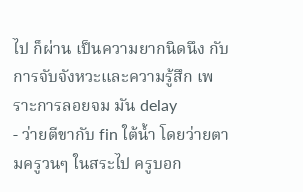ไป ก็ผ่าน เป็นความยากนิดนึง กับการจับจังหวะและความรู้สึก เพราะการลอยจม มัน delay
- ว่ายตีขากับ fin ใต้น้ำ โดยว่ายตามครูวนๆ ในสระไป ครูบอก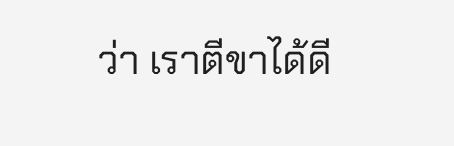ว่า เราตีขาได้ดี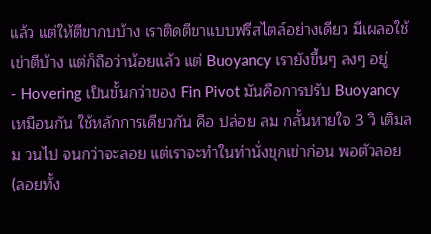แล้ว แต่ให้ตีขากบบ้าง เราติดตีขาแบบฟรีสไตล์อย่างเดียว มีเผลอใช้เข่าตีบ้าง แต่ก็ถือว่าน้อยแล้ว แต่ Buoyancy เรายังขึ้นๆ ลงๆ อยู่
- Hovering เป็นขั้นกว่าของ Fin Pivot มันคือการปรับ Buoyancy เหมือนกัน ใช้หลักการเดียวกัน คือ ปล่อย ลม กลั้นหายใจ 3 วิ เติมลม วนไป จนกว่าจะลอย แต่เราจะทำในท่านั่งขุกเข่าก่อน พอตัวลอย(ลอยทั้ง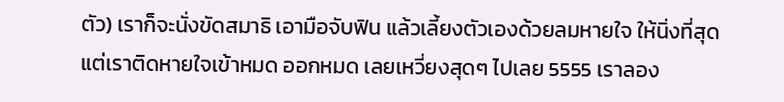ตัว) เราก็จะนั่งขัดสมาธิ เอามือจับฟิน แล้วเลี้ยงตัวเองด้วยลมหายใจ ให้นิ่งที่สุด แต่เราติดหายใจเข้าหมด ออกหมด เลยเหวี่ยงสุดๆ ไปเลย 5555 เราลอง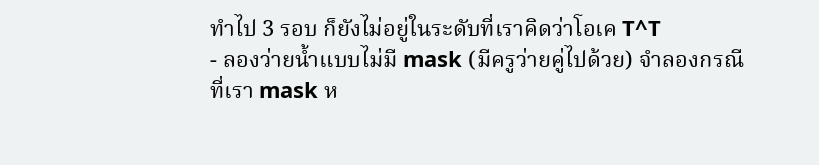ทำไป 3 รอบ ก็ยังไม่อยู่ในระดับที่เราคิดว่าโอเค T^T
- ลองว่ายน้ำแบบไม่มี mask (มีครูว่ายคู่ไปด้วย) จำลองกรณีที่เรา mask ห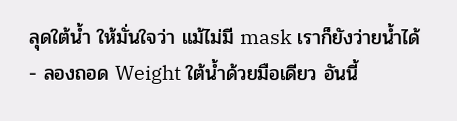ลุดใต้น้ำ ให้มั่นใจว่า แม้ไม่มี mask เราก็ยังว่ายน้ำได้
- ลองถอด Weight ใต้น้ำด้วยมือเดียว อันนี้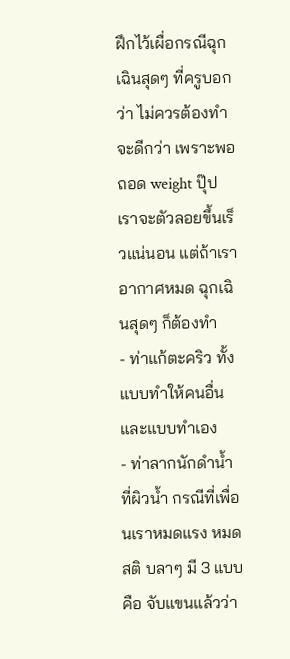ฝึกไว้เผื่อกรณีฉุกเฉินสุดๆ ที่ครูบอกว่า ไม่ควรต้องทำจะดีกว่า เพราะพอถอด weight ปุ๊ป เราจะตัวลอยขึ้นเร็วแน่นอน แต่ถ้าเราอากาศหมด ฉุกเฉินสุดๆ ก็ต้องทำ
- ท่าแก้ตะคริว ทั้งแบบทำให้คนอื่น และแบบทำเอง
- ท่าลากนักดำน้ำที่ผิวน้ำ กรณีที่เพื่อนเราหมดแรง หมดสติ บลาๆ มี 3 แบบคือ จับแขนแล้วว่า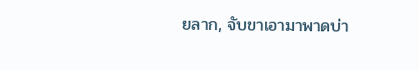ยลาก, จับขาเอามาพาดบ่า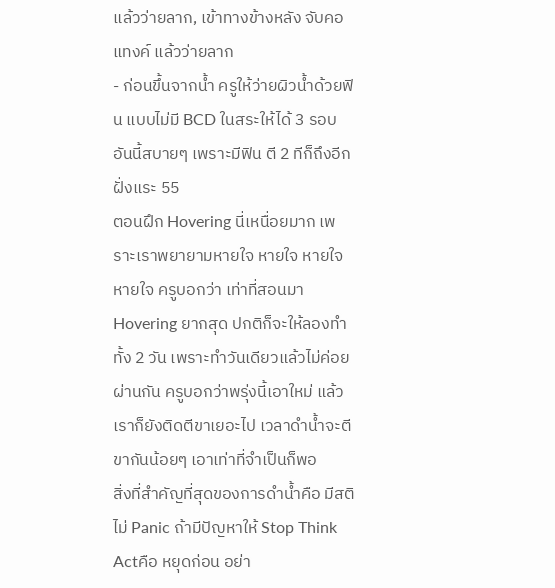แล้วว่ายลาก, เข้าทางข้างหลัง จับคอแทงค์ แล้วว่ายลาก
- ก่อนขึ้นจากน้ำ ครูให้ว่ายผิวน้ำด้วยฟิน แบบไม่มี BCD ในสระให้ได้ 3 รอบ อันนี้สบายๆ เพราะมีฟิน ตี 2 ทีก็ถึงอีกฝั่งแระ 55
ตอนฝึก Hovering นี่เหนื่อยมาก เพราะเราพยายามหายใจ หายใจ หายใจ หายใจ ครูบอกว่า เท่าที่สอนมา Hovering ยากสุด ปกติก็จะให้ลองทำทั้ง 2 วัน เพราะทำวันเดียวแล้วไม่ค่อยผ่านกัน ครูบอกว่าพรุ่งนี้เอาใหม่ แล้วเราก็ยังติดตีขาเยอะไป เวลาดำน้ำจะตีขากันน้อยๆ เอาเท่าที่จำเป็นก็พอ
สิ่งที่สำคัญที่สุดของการดำน้ำคือ มีสติ ไม่ Panic ถ้ามีปัญหาให้ Stop Think Actคือ หยุดก่อน อย่า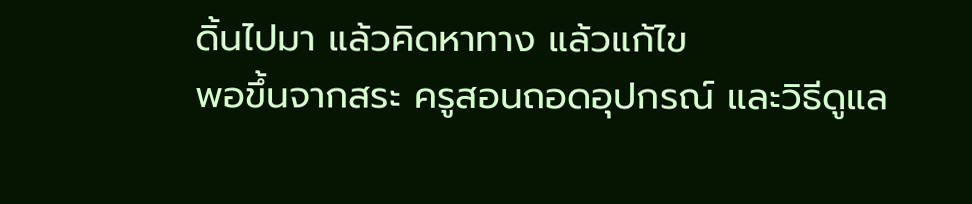ดิ้นไปมา แล้วคิดหาทาง แล้วแก้ไข
พอขึ้นจากสระ ครูสอนถอดอุปกรณ์ และวิธีดูแล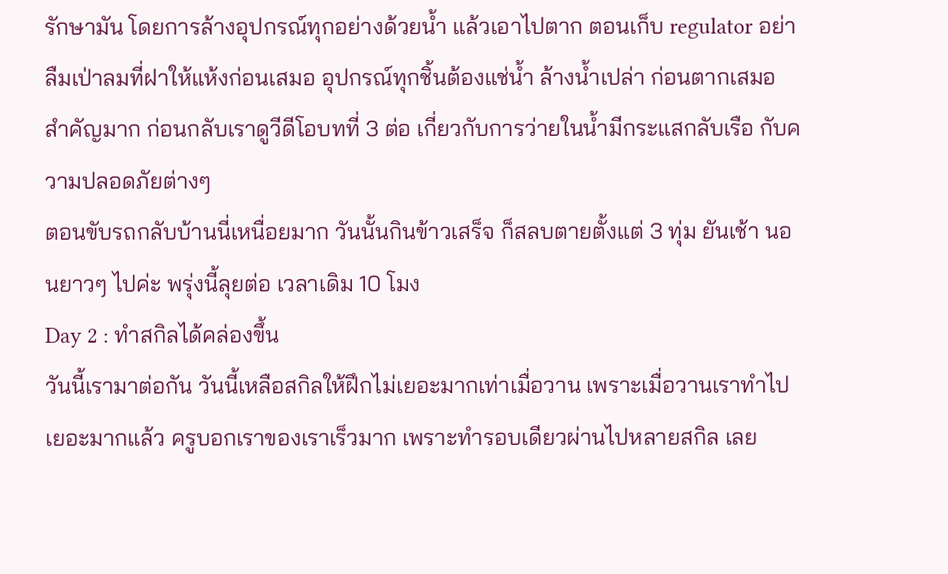รักษามัน โดยการล้างอุปกรณ์ทุกอย่างด้วยน้ำ แล้วเอาไปตาก ตอนเก็บ regulator อย่าลืมเป่าลมที่ฝาให้แห้งก่อนเสมอ อุปกรณ์ทุกชิ้นต้องแช่น้ำ ล้างน้ำเปล่า ก่อนตากเสมอ สำคัญมาก ก่อนกลับเราดูวีดีโอบทที่ 3 ต่อ เกี่ยวกับการว่ายในน้ำมีกระแสกลับเรือ กับความปลอดภัยต่างๆ
ตอนขับรถกลับบ้านนี่เหนื่อยมาก วันนั้นกินข้าวเสร็จ ก็สลบตายตั้งแต่ 3 ทุ่ม ยันเช้า นอนยาวๆ ไปค่ะ พรุ่งนี้ลุยต่อ เวลาเดิม 10 โมง
Day 2 : ทำสกิลได้คล่องขึ้น
วันนี้เรามาต่อกัน วันนี้เหลือสกิลให้ฝึกไม่เยอะมากเท่าเมื่อวาน เพราะเมื่อวานเราทำไปเยอะมากแล้ว ครูบอกเราของเราเร็วมาก เพราะทำรอบเดียวผ่านไปหลายสกิล เลย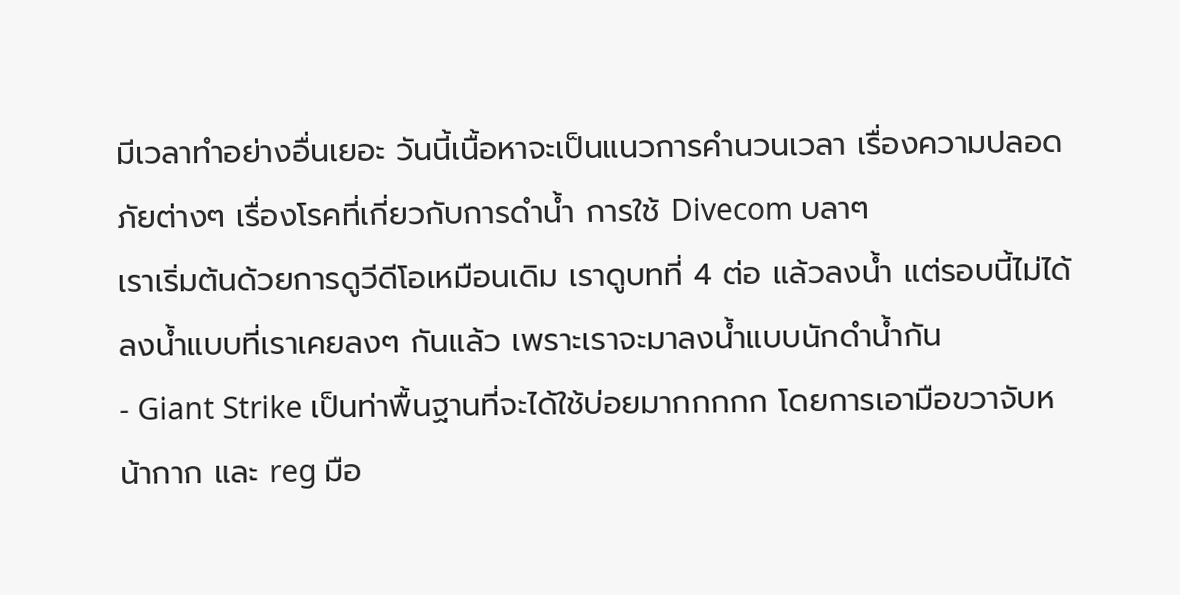มีเวลาทำอย่างอื่นเยอะ วันนี้เนื้อหาจะเป็นแนวการคำนวนเวลา เรื่องความปลอดภัยต่างๆ เรื่องโรคที่เกี่ยวกับการดำน้ำ การใช้ Divecom บลาๆ
เราเริ่มต้นด้วยการดูวีดีโอเหมือนเดิม เราดูบทที่ 4 ต่อ แล้วลงน้ำ แต่รอบนี้ไม่ได้ลงน้ำแบบที่เราเคยลงๆ กันแล้ว เพราะเราจะมาลงน้ำแบบนักดำน้ำกัน
- Giant Strike เป็นท่าพื้นฐานที่จะได้ใช้บ่อยมากกกกก โดยการเอามือขวาจับหน้ากาก และ reg มือ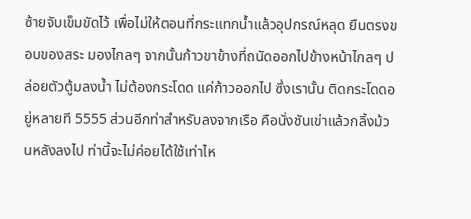ซ้ายจับเข็มขัดไว้ เพื่อไม่ให้ตอนที่กระแทกน้ำแล้วอุปกรณ์หลุด ยืนตรงขอบของสระ มองไกลๆ จากนั้นก้าวขาข้างที่ถนัดออกไปข้างหน้าไกลๆ ปล่อยตัวตู้มลงน้ำ ไม่ต้องกระโดด แค่ก้าวออกไป ซึ่งเรานั้น ติดกระโดดอยู่หลายที 5555 ส่วนอีกท่าสำหรับลงจากเรือ คือนั่งชันเข่าแล้วกลิ้งม้วนหลังลงไป ท่านี้จะไม่ค่อยได้ใช้เท่าไห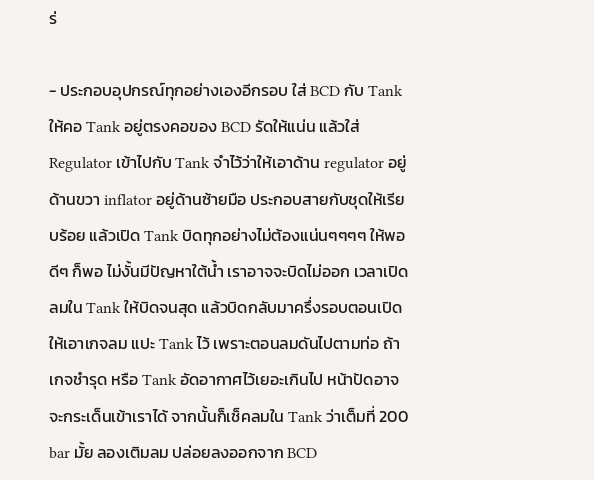ร่

- ประกอบอุปกรณ์ทุกอย่างเองอีกรอบ ใส่ BCD กับ Tank ให้คอ Tank อยู่ตรงคอของ BCD รัดให้แน่น แล้วใส่ Regulator เข้าไปกับ Tank จำไว้ว่าให้เอาด้าน regulator อยู่ด้านขวา inflator อยู่ด้านซ้ายมือ ประกอบสายกับชุดให้เรียบร้อย แล้วเปิด Tank บิดทุกอย่างไม่ต้องแน่นๆๆๆๆ ให้พอดีๆ ก็พอ ไม่งั้นมีปัญหาใต้น้ำ เราอาจจะบิดไม่ออก เวลาเปิดลมใน Tank ให้บิดจนสุด แล้วบิดกลับมาครึ่งรอบตอนเปิดให้เอาเกจลม แปะ Tank ไว้ เพราะตอนลมดันไปตามท่อ ถ้าเกจชำรุด หรือ Tank อัดอากาศไว้เยอะเกินไป หน้าปัดอาจจะกระเด็นเข้าเราได้ จากนั้นก็เช็คลมใน Tank ว่าเต็มที่ 200 bar มั้ย ลองเติมลม ปล่อยลงออกจาก BCD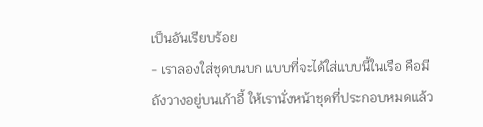เป็นอันเรียบร้อย
- เราลองใส่ชุดบนบก แบบที่จะได้ใส่แบบนี้ในเรือ คือมีถังวางอยู่บนเก้าอี้ ให้เรานั่งหน้าชุดที่ประกอบหมดแล้ว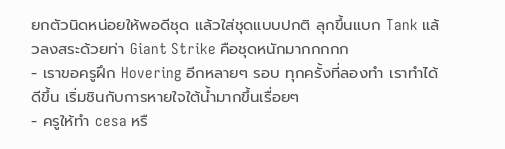ยกตัวนิดหน่อยให้พอดีชุด แล้วใส่ชุดแบบปกติ ลุกขึ้นแบก Tank แล้วลงสระด้วยท่า Giant Strike คือชุดหนักมากกกกก
- เราขอครูฝึก Hovering อีกหลายๆ รอบ ทุกครั้งที่ลองทำ เราทำได้ดีขึ้น เริ่มชินกับการหายใจใต้น้ำมากขึ้นเรื่อยๆ
- ครูให้ทำ cesa หรื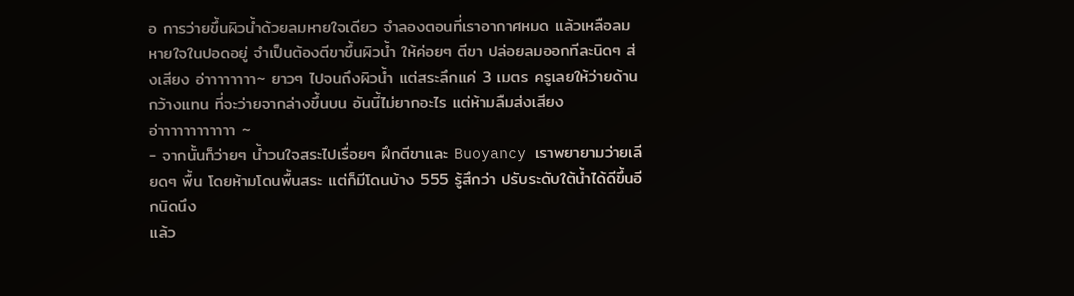อ การว่ายขึ้นผิวน้ำด้วยลมหายใจเดียว จำลองตอนที่เราอากาศหมด แล้วเหลือลมหายใจในปอดอยู่ จำเป็นต้องตีขาขึ้นผิวน้ำ ให้ค่อยๆ ตีขา ปล่อยลมออกทีละนิดๆ ส่งเสียง อ่าาาาาาาา~ ยาวๆ ไปจนถึงผิวน้ำ แต่สระลึกแค่ 3 เมตร ครูเลยให้ว่ายด้านกว้างแทน ที่จะว่ายจากล่างขึ้นบน อันนี้ไม่ยากอะไร แต่ห้ามลืมส่งเสียง อ่าาาาาาาาาาาา ~
- จากนั้นก็ว่ายๆ น้ำวนใจสระไปเรื่อยๆ ฝึกตีขาและ Buoyancy เราพยายามว่ายเลียดๆ พื้น โดยห้ามโดนพื้นสระ แต่ก็มีโดนบ้าง 555 รู้สึกว่า ปรับระดับใต้น้ำได้ดีขึ้นอีกนิดนึง
แล้ว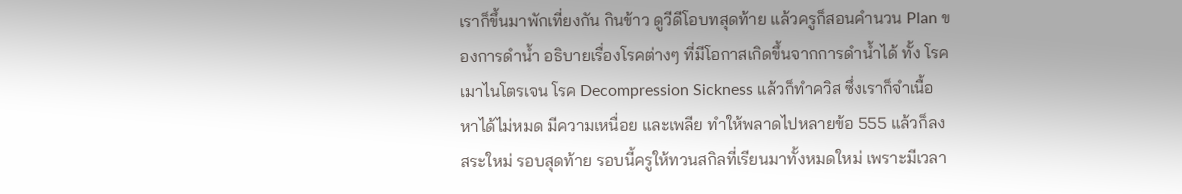เราก็ขึ้นมาพักเที่ยงกัน กินข้าว ดูวีดีโอบทสุดท้าย แล้วครูก็สอนคำนวน Plan ของการดำน้ำ อธิบายเรื่องโรคต่างๆ ที่มีโอกาสเกิดขึ้นจากการดำน้ำได้ ทั้ง โรคเมาไนโตรเจน โรค Decompression Sickness แล้วก็ทำควิส ซึ่งเราก็จำเนื้อหาได้ไม่หมด มีความเหนื่อย และเพลีย ทำให้พลาดไปหลายข้อ 555 แล้วก็ลงสระใหม่ รอบสุดท้าย รอบนี้ครูให้ทวนสกิลที่เรียนมาทั้งหมดใหม่ เพราะมีเวลา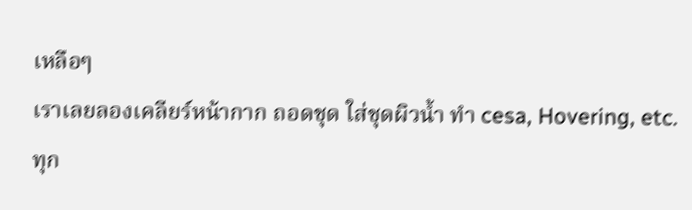เหลือๆ
เราเลยลองเคลียร์หน้ากาก ถอดชุด ใส่ชุดผิวน้ำ ทำ cesa, Hovering, etc. ทุก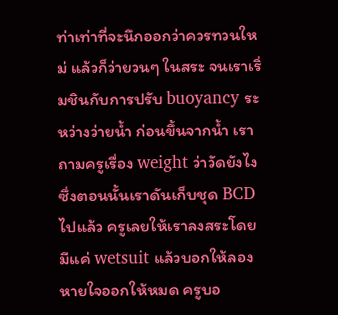ท่าเท่าที่จะนึกออกว่าควรทวนใหม่ แล้วก็ว่ายวนๆ ในสระ จนเราเริ่มชินกับการปรับ buoyancy ระหว่างว่ายน้ำ ก่อนขึ้นจากน้ำ เราถามครูเรื่อง weight ว่าวัดยังไง ซึ่งตอนนั้นเราดันเก็บชุด BCD ไปแล้ว ครูเลยให้เราลงสระโดยมีแค่ wetsuit แล้วบอกให้ลองหายใจออกให้หมด ครูบอ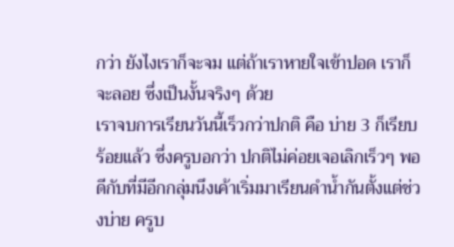กว่า ยังไงเราก็จะจม แต่ถ้าเราหายใจเข้าปอด เราก็จะลอย ซึ่งเป็นงั้นจริงๆ ด้วย
เราจบการเรียนวันนี้เร็วกว่าปกติ คือ บ่าย 3 ก็เรียบร้อยแล้ว ซึ่งครูบอกว่า ปกติไม่ค่อยเจอเลิกเร็วๆ พอดีกับที่มีอีกกลุ่มนึงเค้าเริ่มมาเรียนดำน้ำกันตั้งแต่ช่วงบ่าย ครูบ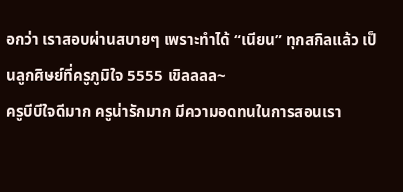อกว่า เราสอบผ่านสบายๆ เพราะทำได้ “เนียน” ทุกสกิลแล้ว เป็นลูกศิษย์ที่ครูภูมิใจ 5555 เขิลลลล~
ครูบีบีใจดีมาก ครูน่ารักมาก มีความอดทนในการสอนเรา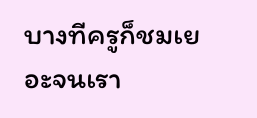บางทีครูก็ชมเยอะจนเรา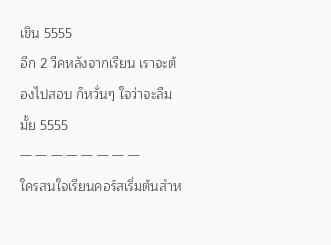เขิน 5555
อีก 2 วีคหลังจากเรียน เราจะต้องไปสอบ ก็หวั่นๆ ใจว่าจะลืมมั้ย 5555
— — — — — — — —
ใครสนใจเรียนคอร์สเริ่มต้นสำห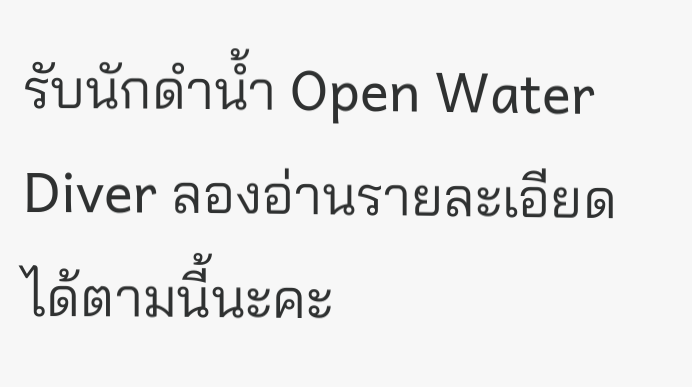รับนักดำน้ำ Open Water Diver ลองอ่านรายละเอียดได้ตามนี้นะคะ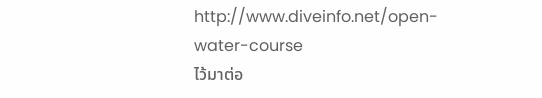http://www.diveinfo.net/open-water-course
ไว้มาต่อ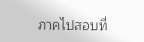ภาคไปสอบที่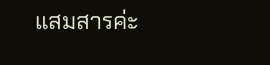แสมสารค่ะ